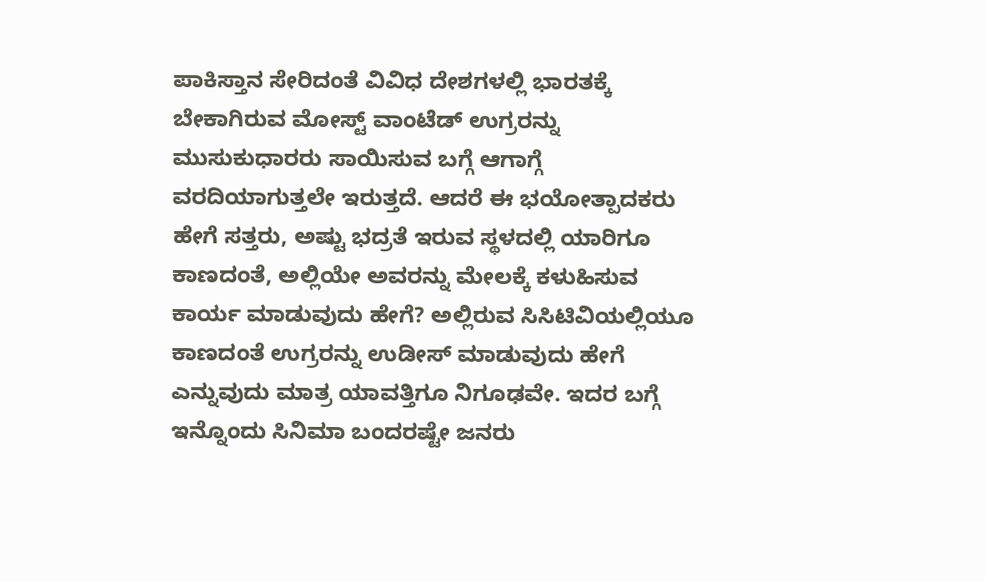ಪಾಕಿಸ್ತಾನ ಸೇರಿದಂತೆ ವಿವಿಧ ದೇಶಗಳಲ್ಲಿ ಭಾರತಕ್ಕೆ ಬೇಕಾಗಿರುವ ಮೋಸ್ಟ್ ವಾಂಟೆಡ್ ಉಗ್ರರನ್ನು ಮುಸುಕುಧಾರರು ಸಾಯಿಸುವ ಬಗ್ಗೆ ಆಗಾಗ್ಗೆ ವರದಿಯಾಗುತ್ತಲೇ ಇರುತ್ತದೆ. ಆದರೆ ಈ ಭಯೋತ್ಪಾದಕರು ಹೇಗೆ ಸತ್ತರು, ಅಷ್ಟು ಭದ್ರತೆ ಇರುವ ಸ್ಥಳದಲ್ಲಿ ಯಾರಿಗೂ ಕಾಣದಂತೆ, ಅಲ್ಲಿಯೇ ಅವರನ್ನು ಮೇಲಕ್ಕೆ ಕಳುಹಿಸುವ ಕಾರ್ಯ ಮಾಡುವುದು ಹೇಗೆ? ಅಲ್ಲಿರುವ ಸಿಸಿಟಿವಿಯಲ್ಲಿಯೂ ಕಾಣದಂತೆ ಉಗ್ರರನ್ನು ಉಡೀಸ್ ಮಾಡುವುದು ಹೇಗೆ ಎನ್ನುವುದು ಮಾತ್ರ ಯಾವತ್ತಿಗೂ ನಿಗೂಢವೇ. ಇದರ ಬಗ್ಗೆ ಇನ್ನೊಂದು ಸಿನಿಮಾ ಬಂದರಷ್ಟೇ ಜನರು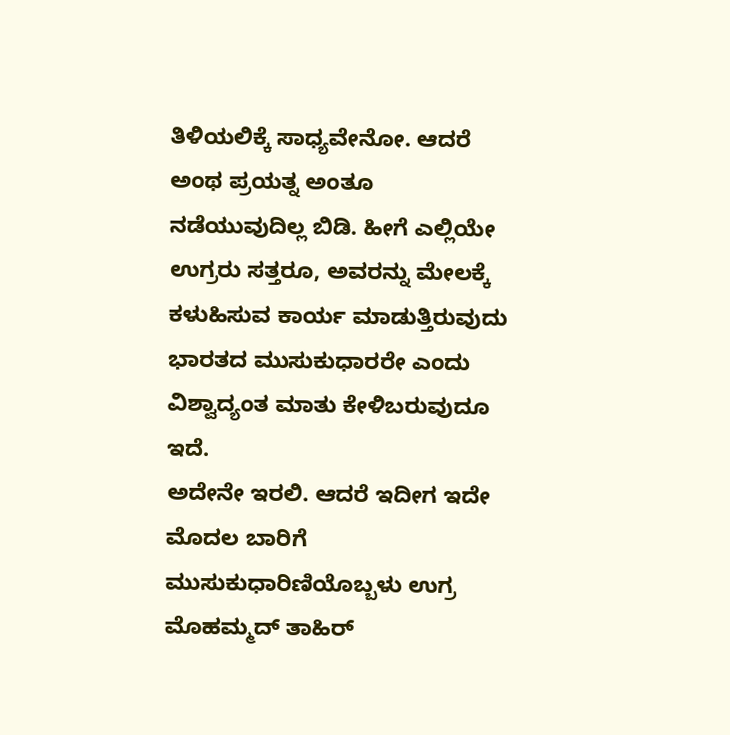ತಿಳಿಯಲಿಕ್ಕೆ ಸಾಧ್ಯವೇನೋ. ಆದರೆ ಅಂಥ ಪ್ರಯತ್ನ ಅಂತೂ ನಡೆಯುವುದಿಲ್ಲ ಬಿಡಿ. ಹೀಗೆ ಎಲ್ಲಿಯೇ ಉಗ್ರರು ಸತ್ತರೂ, ಅವರನ್ನು ಮೇಲಕ್ಕೆ ಕಳುಹಿಸುವ ಕಾರ್ಯ ಮಾಡುತ್ತಿರುವುದು ಭಾರತದ ಮುಸುಕುಧಾರರೇ ಎಂದು ವಿಶ್ವಾದ್ಯಂತ ಮಾತು ಕೇಳಿಬರುವುದೂ ಇದೆ.
ಅದೇನೇ ಇರಲಿ. ಆದರೆ ಇದೀಗ ಇದೇ ಮೊದಲ ಬಾರಿಗೆ ಮುಸುಕುಧಾರಿಣಿಯೊಬ್ಬಳು ಉಗ್ರ ಮೊಹಮ್ಮದ್ ತಾಹಿರ್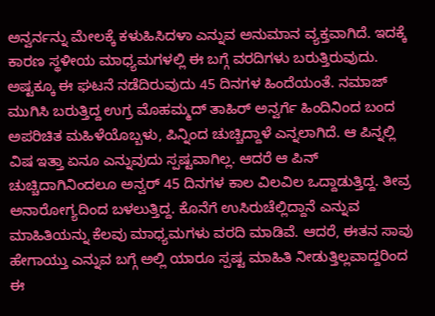ಅನ್ವರ್ನನ್ನು ಮೇಲಕ್ಕೆ ಕಳುಹಿಸಿದಳಾ ಎನ್ನುವ ಅನುಮಾನ ವ್ಯಕ್ತವಾಗಿದೆ. ಇದಕ್ಕೆ ಕಾರಣ ಸ್ಥಳೀಯ ಮಾಧ್ಯಮಗಳಲ್ಲಿ ಈ ಬಗ್ಗೆ ವರದಿಗಳು ಬರುತ್ತಿರುವುದು. ಅಷ್ಟಕ್ಕೂ ಈ ಘಟನೆ ನಡೆದಿರುವುದು 45 ದಿನಗಳ ಹಿಂದೆಯಂತೆ. ನಮಾಜ್ ಮುಗಿಸಿ ಬರುತ್ತಿದ್ದ ಉಗ್ರ ಮೊಹಮ್ಮದ್ ತಾಹಿರ್ ಅನ್ವರ್ಗೆ ಹಿಂದಿನಿಂದ ಬಂದ ಅಪರಿಚಿತ ಮಹಿಳೆಯೊಬ್ಬಳು, ಪಿನ್ನಿಂದ ಚುಚ್ಚಿದ್ದಾಳೆ ಎನ್ನಲಾಗಿದೆ. ಆ ಪಿನ್ನಲ್ಲಿ ವಿಷ ಇತ್ತಾ ಏನೂ ಎನ್ನುವುದು ಸ್ಪಷ್ಟವಾಗಿಲ್ಲ. ಆದರೆ ಆ ಪಿನ್ ಚುಚ್ಚಿದಾಗಿನಿಂದಲೂ ಅನ್ವರ್ 45 ದಿನಗಳ ಕಾಲ ವಿಲವಿಲ ಒದ್ದಾಡುತ್ತಿದ್ದ. ತೀವ್ರ ಅನಾರೋಗ್ಯದಿಂದ ಬಳಲುತ್ತಿದ್ದ. ಕೊನೆಗೆ ಉಸಿರುಚೆಲ್ಲಿದ್ದಾನೆ ಎನ್ನುವ ಮಾಹಿತಿಯನ್ನು ಕೆಲವು ಮಾಧ್ಯಮಗಳು ವರದಿ ಮಾಡಿವೆ. ಆದರೆ, ಈತನ ಸಾವು ಹೇಗಾಯ್ತು ಎನ್ನುವ ಬಗ್ಗೆ ಅಲ್ಲಿ ಯಾರೂ ಸ್ಪಷ್ಟ ಮಾಹಿತಿ ನೀಡುತ್ತಿಲ್ಲವಾದ್ದರಿಂದ ಈ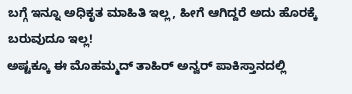ಬಗ್ಗೆ ಇನ್ನೂ ಅಧಿಕೃತ ಮಾಹಿತಿ ಇಲ್ಲ, ಹೀಗೆ ಆಗಿದ್ದರೆ ಅದು ಹೊರಕ್ಕೆ ಬರುವುದೂ ಇಲ್ಲ!
ಅಷ್ಟಕ್ಕೂ ಈ ಮೊಹಮ್ಮದ್ ತಾಹಿರ್ ಅನ್ವರ್ ಪಾಕಿಸ್ತಾನದಲ್ಲಿ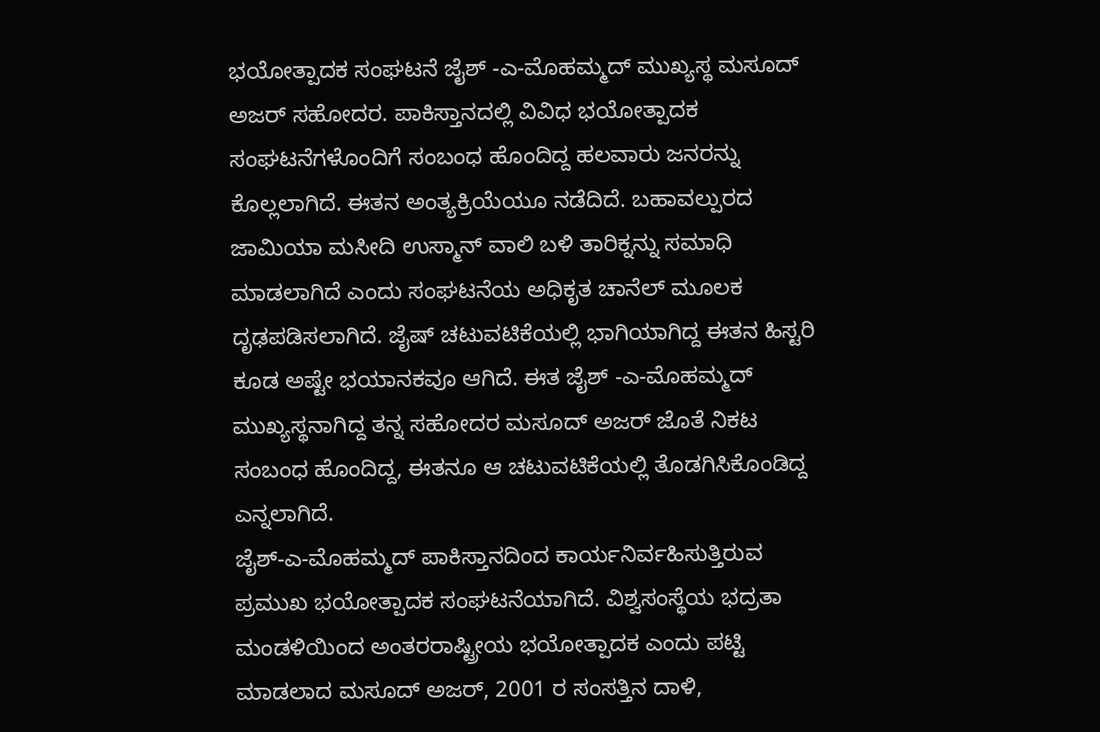ಭಯೋತ್ಪಾದಕ ಸಂಘಟನೆ ಜೈಶ್ -ಎ-ಮೊಹಮ್ಮದ್ ಮುಖ್ಯಸ್ಥ ಮಸೂದ್ ಅಜರ್ ಸಹೋದರ. ಪಾಕಿಸ್ತಾನದಲ್ಲಿ ವಿವಿಧ ಭಯೋತ್ಪಾದಕ ಸಂಘಟನೆಗಳೊಂದಿಗೆ ಸಂಬಂಧ ಹೊಂದಿದ್ದ ಹಲವಾರು ಜನರನ್ನು ಕೊಲ್ಲಲಾಗಿದೆ. ಈತನ ಅಂತ್ಯಕ್ರಿಯೆಯೂ ನಡೆದಿದೆ. ಬಹಾವಲ್ಪುರದ ಜಾಮಿಯಾ ಮಸೀದಿ ಉಸ್ಮಾನ್ ವಾಲಿ ಬಳಿ ತಾರಿಕ್ನನ್ನು ಸಮಾಧಿ ಮಾಡಲಾಗಿದೆ ಎಂದು ಸಂಘಟನೆಯ ಅಧಿಕೃತ ಚಾನೆಲ್ ಮೂಲಕ ದೃಢಪಡಿಸಲಾಗಿದೆ. ಜೈಷ್ ಚಟುವಟಿಕೆಯಲ್ಲಿ ಭಾಗಿಯಾಗಿದ್ದ ಈತನ ಹಿಸ್ಟರಿ ಕೂಡ ಅಷ್ಟೇ ಭಯಾನಕವೂ ಆಗಿದೆ. ಈತ ಜೈಶ್ -ಎ-ಮೊಹಮ್ಮದ್ ಮುಖ್ಯಸ್ಥನಾಗಿದ್ದ ತನ್ನ ಸಹೋದರ ಮಸೂದ್ ಅಜರ್ ಜೊತೆ ನಿಕಟ ಸಂಬಂಧ ಹೊಂದಿದ್ದ, ಈತನೂ ಆ ಚಟುವಟಿಕೆಯಲ್ಲಿ ತೊಡಗಿಸಿಕೊಂಡಿದ್ದ ಎನ್ನಲಾಗಿದೆ.
ಜೈಶ್-ಎ-ಮೊಹಮ್ಮದ್ ಪಾಕಿಸ್ತಾನದಿಂದ ಕಾರ್ಯನಿರ್ವಹಿಸುತ್ತಿರುವ ಪ್ರಮುಖ ಭಯೋತ್ಪಾದಕ ಸಂಘಟನೆಯಾಗಿದೆ. ವಿಶ್ವಸಂಸ್ಥೆಯ ಭದ್ರತಾ ಮಂಡಳಿಯಿಂದ ಅಂತರರಾಷ್ಟ್ರೀಯ ಭಯೋತ್ಪಾದಕ ಎಂದು ಪಟ್ಟಿ ಮಾಡಲಾದ ಮಸೂದ್ ಅಜರ್, 2001 ರ ಸಂಸತ್ತಿನ ದಾಳಿ,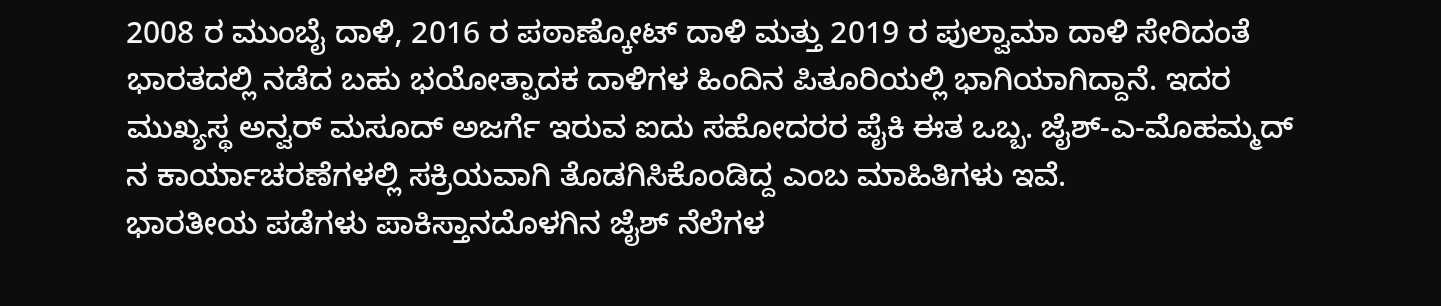2008 ರ ಮುಂಬೈ ದಾಳಿ, 2016 ರ ಪಠಾಣ್ಕೋಟ್ ದಾಳಿ ಮತ್ತು 2019 ರ ಪುಲ್ವಾಮಾ ದಾಳಿ ಸೇರಿದಂತೆ ಭಾರತದಲ್ಲಿ ನಡೆದ ಬಹು ಭಯೋತ್ಪಾದಕ ದಾಳಿಗಳ ಹಿಂದಿನ ಪಿತೂರಿಯಲ್ಲಿ ಭಾಗಿಯಾಗಿದ್ದಾನೆ. ಇದರ ಮುಖ್ಯಸ್ಥ ಅನ್ವರ್ ಮಸೂದ್ ಅಜರ್ಗೆ ಇರುವ ಐದು ಸಹೋದರರ ಪೈಕಿ ಈತ ಒಬ್ಬ. ಜೈಶ್-ಎ-ಮೊಹಮ್ಮದ್ ನ ಕಾರ್ಯಾಚರಣೆಗಳಲ್ಲಿ ಸಕ್ರಿಯವಾಗಿ ತೊಡಗಿಸಿಕೊಂಡಿದ್ದ ಎಂಬ ಮಾಹಿತಿಗಳು ಇವೆ.
ಭಾರತೀಯ ಪಡೆಗಳು ಪಾಕಿಸ್ತಾನದೊಳಗಿನ ಜೈಶ್ ನೆಲೆಗಳ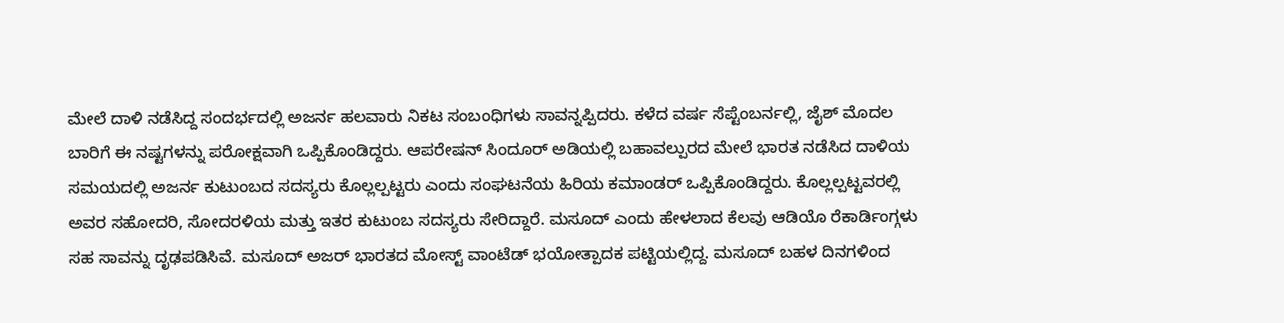ಮೇಲೆ ದಾಳಿ ನಡೆಸಿದ್ದ ಸಂದರ್ಭದಲ್ಲಿ ಅಜರ್ನ ಹಲವಾರು ನಿಕಟ ಸಂಬಂಧಿಗಳು ಸಾವನ್ನಪ್ಪಿದರು. ಕಳೆದ ವರ್ಷ ಸೆಪ್ಟೆಂಬರ್ನಲ್ಲಿ, ಜೈಶ್ ಮೊದಲ ಬಾರಿಗೆ ಈ ನಷ್ಟಗಳನ್ನು ಪರೋಕ್ಷವಾಗಿ ಒಪ್ಪಿಕೊಂಡಿದ್ದರು. ಆಪರೇಷನ್ ಸಿಂದೂರ್ ಅಡಿಯಲ್ಲಿ ಬಹಾವಲ್ಪುರದ ಮೇಲೆ ಭಾರತ ನಡೆಸಿದ ದಾಳಿಯ ಸಮಯದಲ್ಲಿ ಅಜರ್ನ ಕುಟುಂಬದ ಸದಸ್ಯರು ಕೊಲ್ಲಲ್ಪಟ್ಟರು ಎಂದು ಸಂಘಟನೆಯ ಹಿರಿಯ ಕಮಾಂಡರ್ ಒಪ್ಪಿಕೊಂಡಿದ್ದರು. ಕೊಲ್ಲಲ್ಪಟ್ಟವರಲ್ಲಿ ಅವರ ಸಹೋದರಿ, ಸೋದರಳಿಯ ಮತ್ತು ಇತರ ಕುಟುಂಬ ಸದಸ್ಯರು ಸೇರಿದ್ದಾರೆ. ಮಸೂದ್ ಎಂದು ಹೇಳಲಾದ ಕೆಲವು ಆಡಿಯೊ ರೆಕಾರ್ಡಿಂಗ್ಗಳು ಸಹ ಸಾವನ್ನು ದೃಢಪಡಿಸಿವೆ. ಮಸೂದ್ ಅಜರ್ ಭಾರತದ ಮೋಸ್ಟ್ ವಾಂಟೆಡ್ ಭಯೋತ್ಪಾದಕ ಪಟ್ಟಿಯಲ್ಲಿದ್ದ. ಮಸೂದ್ ಬಹಳ ದಿನಗಳಿಂದ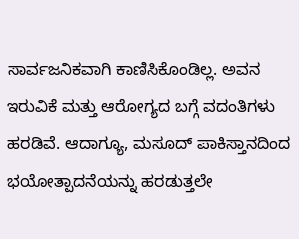ಸಾರ್ವಜನಿಕವಾಗಿ ಕಾಣಿಸಿಕೊಂಡಿಲ್ಲ. ಅವನ ಇರುವಿಕೆ ಮತ್ತು ಆರೋಗ್ಯದ ಬಗ್ಗೆ ವದಂತಿಗಳು ಹರಡಿವೆ. ಆದಾಗ್ಯೂ, ಮಸೂದ್ ಪಾಕಿಸ್ತಾನದಿಂದ ಭಯೋತ್ಪಾದನೆಯನ್ನು ಹರಡುತ್ತಲೇ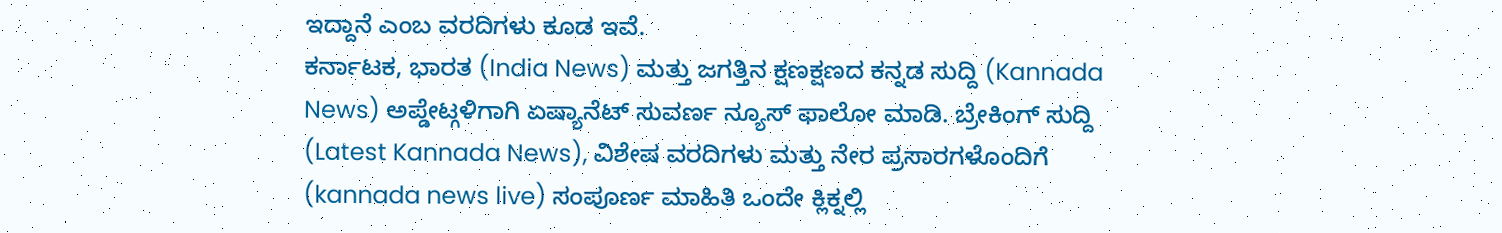ಇದ್ದಾನೆ ಎಂಬ ವರದಿಗಳು ಕೂಡ ಇವೆ.
ಕರ್ನಾಟಕ, ಭಾರತ (India News) ಮತ್ತು ಜಗತ್ತಿನ ಕ್ಷಣಕ್ಷಣದ ಕನ್ನಡ ಸುದ್ದಿ (Kannada News) ಅಪ್ಡೇಟ್ಗಳಿಗಾಗಿ ಏಷ್ಯಾನೆಟ್ ಸುವರ್ಣ ನ್ಯೂಸ್ ಫಾಲೋ ಮಾಡಿ. ಬ್ರೇಕಿಂಗ್ ಸುದ್ದಿ (Latest Kannada News), ವಿಶೇಷ ವರದಿಗಳು ಮತ್ತು ನೇರ ಪ್ರಸಾರಗಳೊಂದಿಗೆ (kannada news live) ಸಂಪೂರ್ಣ ಮಾಹಿತಿ ಒಂದೇ ಕ್ಲಿಕ್ನಲ್ಲಿ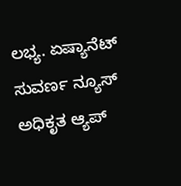ಲಭ್ಯ. ಏಷ್ಯಾನೆಟ್ ಸುವರ್ಣ ನ್ಯೂಸ್ ಅಧಿಕೃತ ಆ್ಯಪ್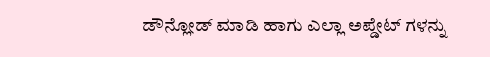ಡೌನ್ಲೋಡ್ ಮಾಡಿ ಹಾಗು ಎಲ್ಲಾ ಅಪ್ಡೇಟ್ ಗಳನ್ನು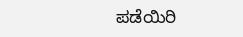ಪಡೆಯಿರಿ